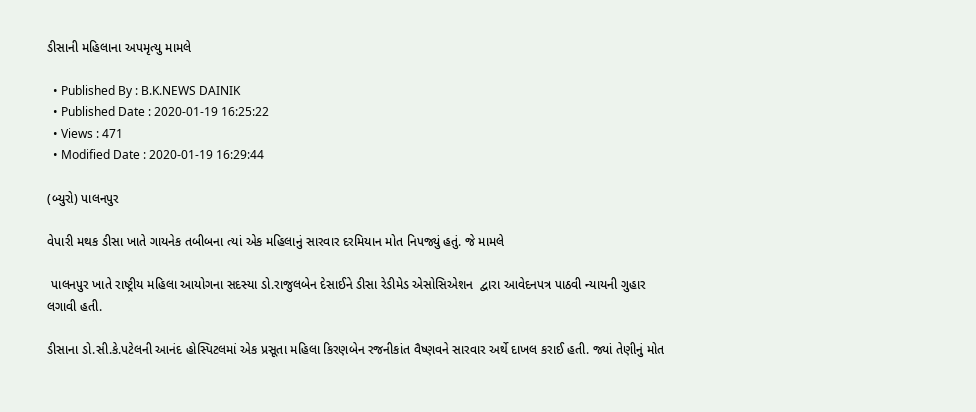ડીસાની મહિલાના અપમૃત્યુ મામલે

  • Published By : B.K.NEWS DAINIK
  • Published Date : 2020-01-19 16:25:22
  • Views : 471
  • Modified Date : 2020-01-19 16:29:44

(બ્યુરો) પાલનપુર

વેપારી મથક ડીસા ખાતે ગાયનેક તબીબના ત્યાં એક મહિલાનું સારવાર દરમિયાન મોત નિપજ્યું હતું. જે મામલે

 પાલનપુર ખાતે રાષ્ટ્રીય મહિલા આયોગના સદસ્યા ડો.રાજુલબેન દેસાઈને ડીસા રેડીમેડ એસોસિએશન  દ્વારા આવેદનપત્ર પાઠવી ન્યાયની ગુહાર લગાવી હતી.

ડીસાના ડો.સી.કે.પટેલની આનંદ હોસ્પિટલમાં એક પ્રસૂતા મહિલા કિરણબેન રજનીકાંત વૈષ્ણવને સારવાર અર્થે દાખલ કરાઈ હતી. જ્યાં તેણીનું મોત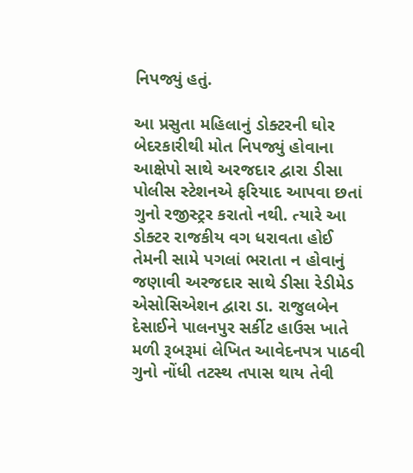નિપજ્યું હતું.

આ પ્રસુતા મહિલાનું ડોક્ટરની ઘોર બેદરકારીથી મોત નિપજ્યું હોવાના આક્ષેપો સાથે અરજદાર દ્વારા ડીસા પોલીસ સ્ટેશનએ ફરિયાદ આપવા છતાં ગુનો રજીસ્ટ્રર કરાતો નથી. ત્યારે આ ડોક્ટર રાજકીય વગ ધરાવતા હોઈ તેમની સામે પગલાં ભરાતા ન હોવાનું જણાવી અરજદાર સાથે ડીસા રેડીમેડ એસોસિએશન દ્વારા ડા. રાજુલબેન દેસાઈને પાલનપુર સર્કીટ હાઉસ ખાતે મળી રૂબરૂમાં લેખિત આવેદનપત્ર પાઠવી ગુનો નોંધી તટસ્થ તપાસ થાય તેવી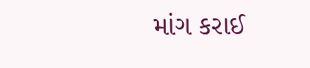માંગ કરાઈ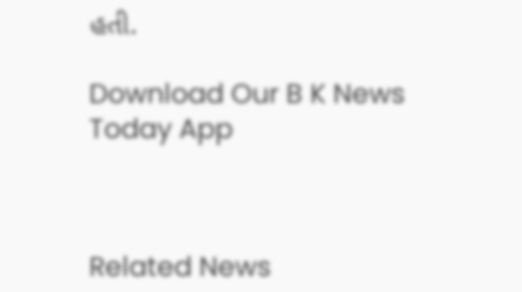હતી.

Download Our B K News Today App



Related News